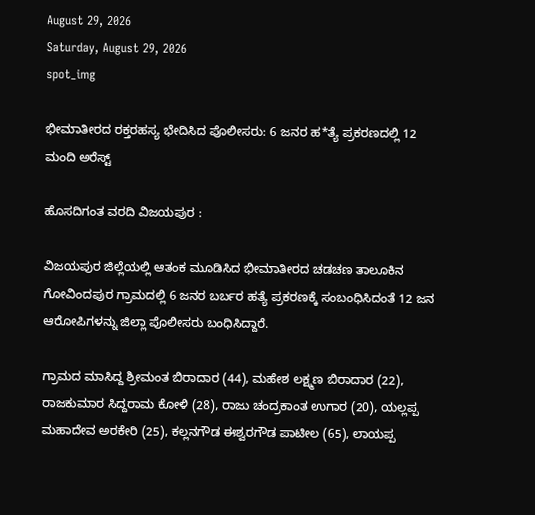August 29, 2026
Saturday, August 29, 2026
spot_img

ಭೀಮಾತೀರದ ರಕ್ತರಹಸ್ಯ ಭೇದಿಸಿದ ಪೊಲೀಸರು: 6 ಜನರ ಹ*ತ್ಯೆ ಪ್ರಕರಣದಲ್ಲಿ 12 ಮಂದಿ ಅರೆಸ್ಟ್

ಹೊಸದಿಗಂತ ವರದಿ ವಿಜಯಪುರ :

ವಿಜಯಪುರ ಜಿಲ್ಲೆಯಲ್ಲಿ ಆತಂಕ ಮೂಡಿಸಿದ ಭೀಮಾತೀರದ ಚಡಚಣ ತಾಲೂಕಿನ ಗೋವಿಂದಪುರ ಗ್ರಾಮದಲ್ಲಿ 6 ಜನರ ಬರ್ಬರ ಹತ್ಯೆ ಪ್ರಕರಣಕ್ಕೆ ಸಂಬಂಧಿಸಿದಂತೆ 12 ಜನ ಆರೋಪಿಗಳನ್ನು ಜಿಲ್ಲಾ ಪೊಲೀಸರು ಬಂಧಿಸಿದ್ದಾರೆ.

ಗ್ರಾಮದ ಮಾಸಿದ್ದ ಶ್ರೀಮಂತ ಬಿರಾದಾರ (44), ಮಹೇಶ ಲಕ್ಷ್ಮಣ ಬಿರಾದಾರ (22), ರಾಜಕುಮಾರ ಸಿದ್ದರಾಮ ಕೋಳಿ (28), ರಾಜು ಚಂದ್ರಕಾಂತ ಉಗಾರ (20), ಯಲ್ಲಪ್ಪ ಮಹಾದೇವ ಅರಕೇರಿ (25), ಕಲ್ಲನಗೌಡ ಈಶ್ವರಗೌಡ ಪಾಟೀಲ (65), ಲಾಯಪ್ಪ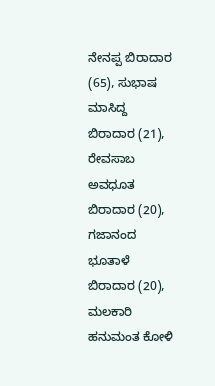ನೇನಪ್ಪ ಬಿರಾದಾರ (65), ಸುಭಾಷ ಮಾಸಿದ್ದ ಬಿರಾದಾರ (21), ರೇವಸಾಬ ಅವಧೂತ ಬಿರಾದಾರ (20), ಗಜಾನಂದ ಭೂತಾಳೆ ಬಿರಾದಾರ (20), ಮಲಕಾರಿ ಹನುಮಂತ ಕೋಳಿ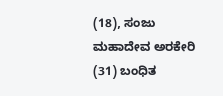(18), ಸಂಜು ಮಹಾದೇವ ಅರಕೇರಿ (31) ಬಂಧಿತ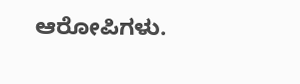ಆರೋಪಿಗಳು.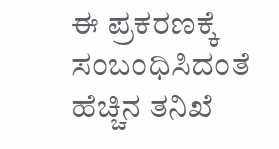ಈ ಪ್ರಕರಣಕ್ಕೆ ಸಂಬಂಧಿಸಿದಂತೆ ಹೆಚ್ಚಿನ ತನಿಖೆ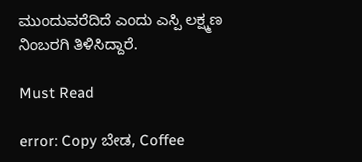ಮುಂದುವರೆದಿದೆ ಎಂದು ಎಸ್ಪಿ ಲಕ್ಷ್ಮಣ ನಿಂಬರಗಿ ತಿಳಿಸಿದ್ದಾರೆ.

Must Read

error: Copy ಬೇಡ, Coffee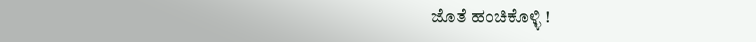ಜೊತೆ ಹಂಚಿಕೊಳ್ಳಿ !